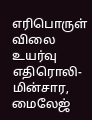எரிபொருள் விலை உயர்வு எதிரொலி- மின்சார, மைலேஜ்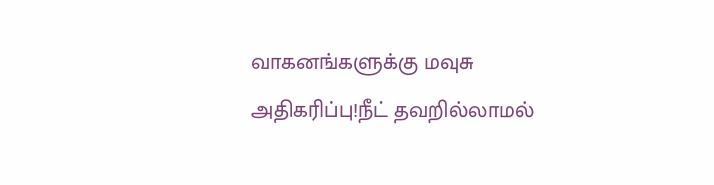வாகனங்களுக்கு மவுசு அதிகரிப்பு!நீட் தவறில்லாமல்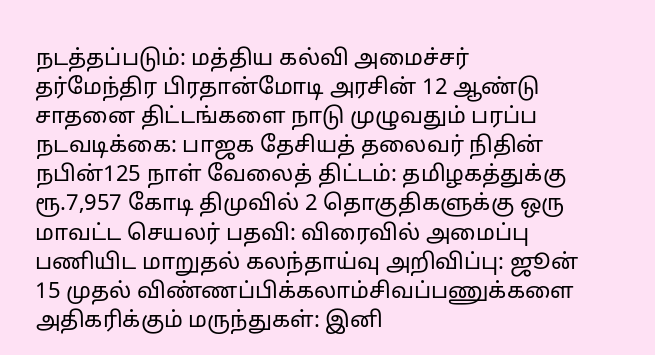நடத்தப்படும்: மத்திய கல்வி அமைச்சர் தர்மேந்திர பிரதான்மோடி அரசின் 12 ஆண்டு சாதனை திட்டங்களை நாடு முழுவதும் பரப்ப நடவடிக்கை: பாஜக தேசியத் தலைவர் நிதின் நபின்125 நாள் வேலைத் திட்டம்: தமிழகத்துக்கு ரூ.7,957 கோடி திமுவில் 2 தொகுதிகளுக்கு ஒரு மாவட்ட செயலர் பதவி: விரைவில் அமைப்பு பணியிட மாறுதல் கலந்தாய்வு அறிவிப்பு: ஜூன் 15 முதல் விண்ணப்பிக்கலாம்சிவப்பணுக்களை அதிகரிக்கும் மருந்துகள்: இனி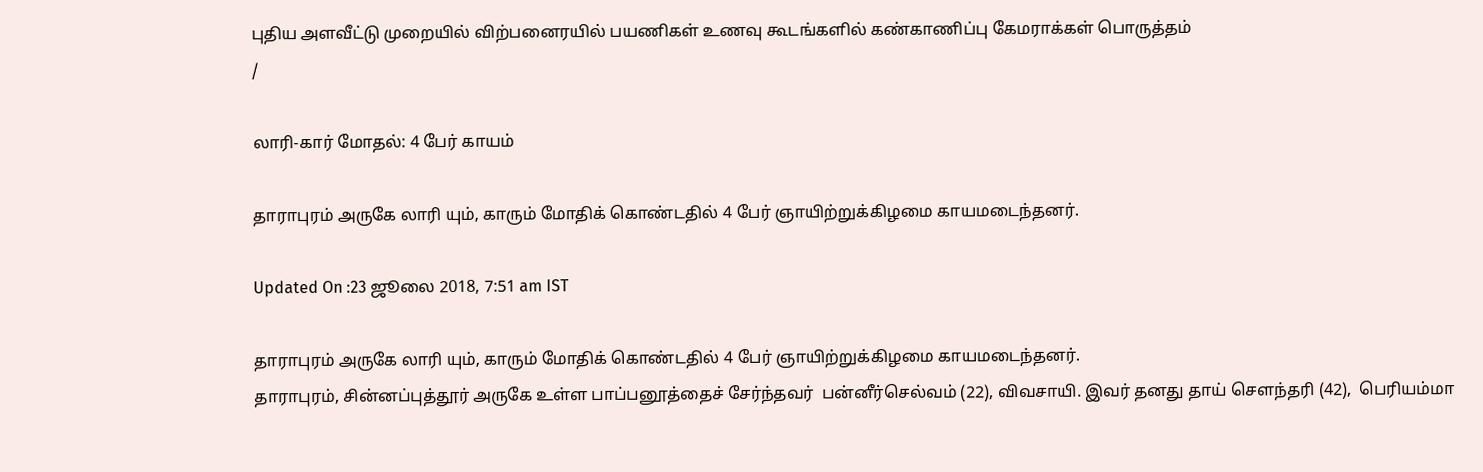புதிய அளவீட்டு முறையில் விற்பனைரயில் பயணிகள் உணவு கூடங்களில் கண்காணிப்பு கேமராக்கள் பொருத்தம்
/

லாரி-கார் மோதல்: 4 பேர் காயம்

தாராபுரம் அருகே லாரி யும், காரும் மோதிக் கொண்டதில் 4 பேர் ஞாயிற்றுக்கிழமை காயமடைந்தனர்.

Updated On :23 ஜூலை 2018, 7:51 am IST

தாராபுரம் அருகே லாரி யும், காரும் மோதிக் கொண்டதில் 4 பேர் ஞாயிற்றுக்கிழமை காயமடைந்தனர்.
தாராபுரம், சின்னப்புத்தூர் அருகே உள்ள பாப்பனூத்தைச் சேர்ந்தவர்  பன்னீர்செல்வம் (22), விவசாயி. இவர் தனது தாய் சௌந்தரி (42),  பெரியம்மா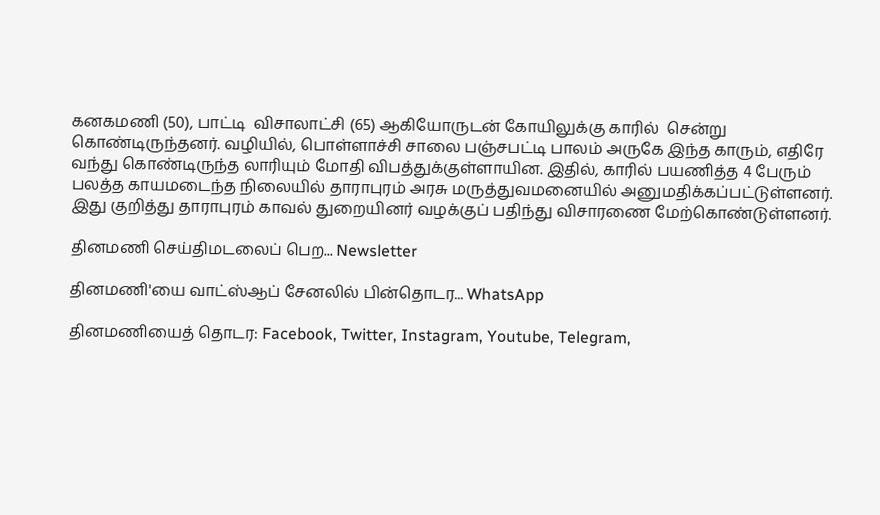கனகமணி (50), பாட்டி  விசாலாட்சி (65) ஆகியோருடன் கோயிலுக்கு காரில்  சென்று கொண்டிருந்தனர். வழியில், பொள்ளாச்சி சாலை பஞ்சபட்டி பாலம் அருகே இந்த காரும், எதிரே வந்து கொண்டிருந்த லாரியும் மோதி விபத்துக்குள்ளாயின. இதில், காரில் பயணித்த 4 பேரும் பலத்த காயமடைந்த நிலையில் தாராபுரம் அரசு மருத்துவமனையில் அனுமதிக்கப்பட்டுள்ளனர்.
இது குறித்து தாராபுரம் காவல் துறையினர் வழக்குப் பதிந்து விசாரணை மேற்கொண்டுள்ளனர்.

தினமணி செய்திமடலைப் பெற... Newsletter

தினமணி'யை வாட்ஸ்ஆப் சேனலில் பின்தொடர... WhatsApp

தினமணியைத் தொடர: Facebook, Twitter, Instagram, Youtube, Telegram,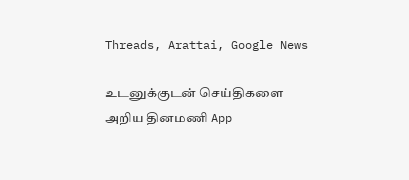Threads, Arattai, Google News

உடனுக்குடன் செய்திகளை அறிய தினமணி App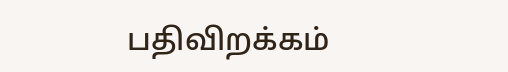பதிவிறக்கம்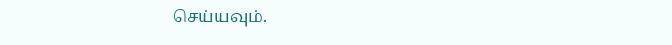செய்யவும்.